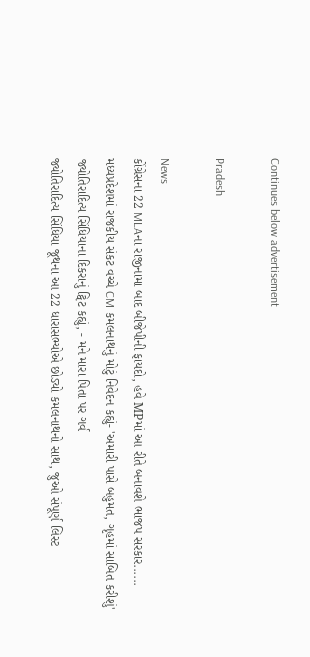Continues below advertisement

Pradesh

News
કોંગ્રેસના 22 MLAના રાજીનામા બાદ બીજેપીની ફાયદો, હવે MPમાં આ રીતે બનાવશે ભાજપ સરકાર......
મધ્યપ્રદેશમાં રાજકીય સંકટ વચ્ચે CM કમલનાથનું મોટું નિવેદન કહ્યું- 'અમારી પાસે બહુમત, ગૃહમાં સાબિત કરીશું'
જ્યોતિરાદિત્ય સિંધિયાના દિકરાનું ટ્વિટ કહ્યું, - મને મારા પિતા પર ગર્વ
જ્યોતિરાદિત્ય સિંધિયા જૂથના આ 22 ધારાસભ્યોએ છોડ્યો કમલનાથનો સાથ, જુઓ સંપૂર્ણ લિસ્ટ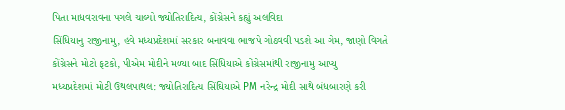પિતા માધવરાવના પગલે ચાલ્યો જ્યોતિરાદિત્ય, કોંગ્રેસને કહ્યું અલવિદા
સિંધિયાનુ રાજીનામુ, હવે મધ્યપ્રદેશમાં સરકાર બનાવવા ભાજપે ગોઠવવી પડશે આ ગેમ, જાણો વિગતે
કોંગ્રેસને મોટો ફટકો, પીએમ મોદીને મળ્યા બાદ સિંધિયાએ કોંગ્રેસમાંથી રાજીનામુ આપ્યુ
મધ્યપ્રદેશમાં મોટી ઉથલપાથલ: જ્યોતિરાદિત્ય સિંઘિયાએ PM નરેન્દ્ર મોદી સાથે બંધબારણે કરી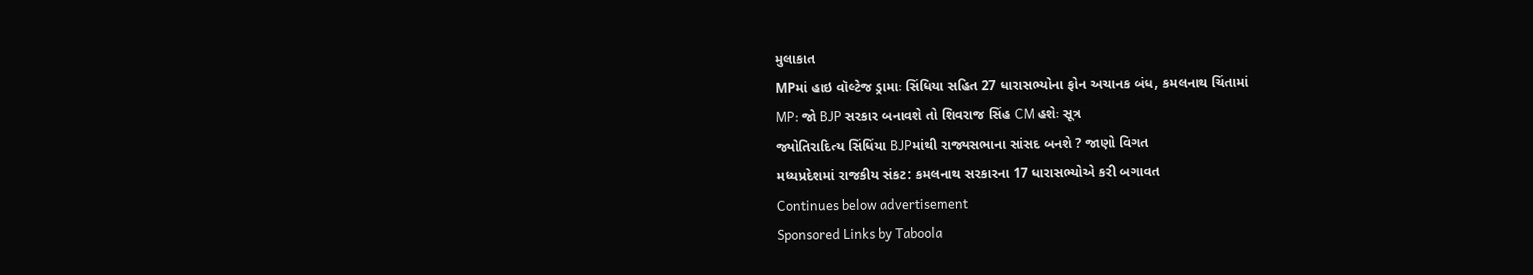મુલાકાત
MPમાં હાઇ વૉલ્ટેજ ડ્રામાઃ સિંધિયા સહિત 27 ધારાસભ્યોના ફોન અચાનક બંધ, કમલનાથ ચિંતામાં
MP: જો BJP સરકાર બનાવશે તો શિવરાજ સિંહ CM હશેઃ સૂત્ર
જ્યોતિરાદિત્ય સિંધિંયા BJPમાંથી રાજ્યસભાના સાંસદ બનશે ? જાણો વિગત
મધ્યપ્રદેશમાં રાજકીય સંકટ: કમલનાથ સરકારના 17 ધારાસભ્યોએ કરી બગાવત
Continues below advertisement
Sponsored Links by Taboola